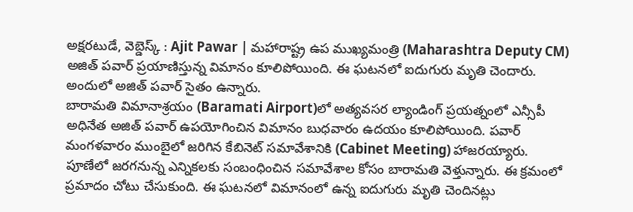అక్షరటుడే, వెబ్డెస్క్ : Ajit Pawar | మహారాష్ట్ర ఉప ముఖ్యమంత్రి (Maharashtra Deputy CM) అజిత్ పవార్ ప్రయాణిస్తున్న విమానం కూలిపోయింది. ఈ ఘటనలో ఐదుగురు మృతి చెందారు. అందులో అజిత్ పవార్ సైతం ఉన్నారు.
బారామతి విమానాశ్రయం (Baramati Airport)లో అత్యవసర ల్యాండింగ్ ప్రయత్నంలో ఎన్సీపీ అధినేత అజిత్ పవార్ ఉపయోగించిన విమానం బుధవారం ఉదయం కూలిపోయింది. పవార్ మంగళవారం ముంబైలో జరిగిన కేబినెట్ సమావేశానికి (Cabinet Meeting) హాజరయ్యారు. పూణేలో జరగనున్న ఎన్నికలకు సంబంధించిన సమావేశాల కోసం బారామతి వెళ్తున్నారు. ఈ క్రమంలో ప్రమాదం చోటు చేసుకుంది. ఈ ఘటనలో విమానంలో ఉన్న ఐదుగురు మృతి చెందినట్లు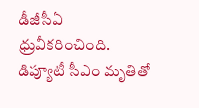డీజీసీఏ ధ్రువీకరించింది. డిప్యూటీ సీఎం మృతితో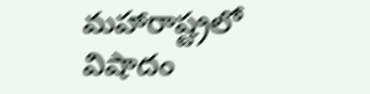మహారాష్ట్రలో విషాదం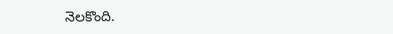నెలకొంది.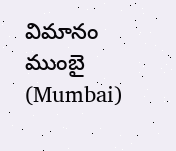విమానం ముంబై (Mumbai)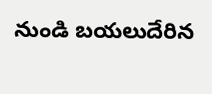నుండి బయలుదేరిన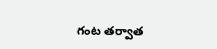గంట తర్వాత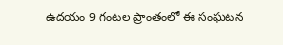ఉదయం 9 గంటల ప్రాంతంలో ఈ సంఘటన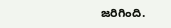జరిగింది.